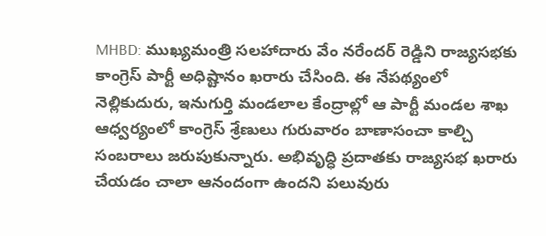MHBD: ముఖ్యమంత్రి సలహాదారు వేం నరేందర్ రెడ్డిని రాజ్యసభకు కాంగ్రెస్ పార్టీ అధిష్టానం ఖరారు చేసింది. ఈ నేపథ్యంలో నెల్లికుదురు, ఇనుగుర్తి మండలాల కేంద్రాల్లో ఆ పార్టీ మండల శాఖ ఆధ్వర్యంలో కాంగ్రెస్ శ్రేణులు గురువారం బాణాసంచా కాల్చి సంబరాలు జరుపుకున్నారు. అభివృద్ధి ప్రదాతకు రాజ్యసభ ఖరారు చేయడం చాలా ఆనందంగా ఉందని పలువురు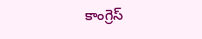కాంగ్రెస్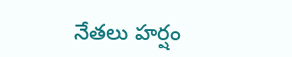నేతలు హర్షం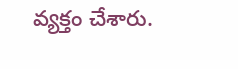వ్యక్తం చేశారు.